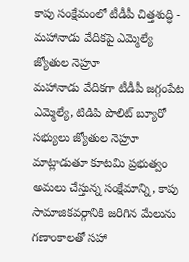కాపు సంక్షేమంలో టీడీపీ చిత్తశుద్ధి - మహానాడు వేదికపై ఎమ్మెల్యే జ్యోతుల నెహ్రూ
మహానాడు వేదికగా టీడీపీ జగ్గంపేట ఎమ్మెల్యే, టిడిపి పొలిట్ బ్యూరో సభ్యులు జ్యోతుల నెహ్రూ మాట్లాడుతూ కూటమి ప్రభుత్వం అమలు చేస్తున్న సంక్షేమాన్ని, కాపు సామాజికవర్గానికి జరిగిన మేలును గణాంకాలతో సహా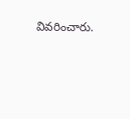వివరించారు.